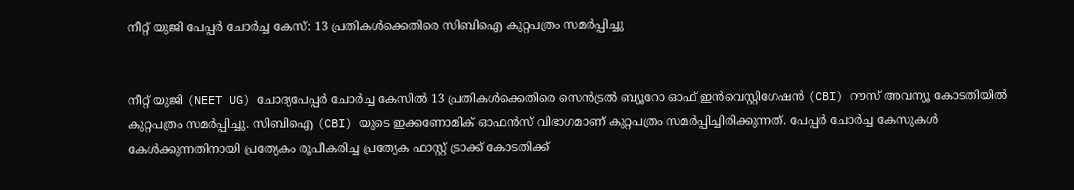നീറ്റ് യുജി പേപ്പർ ചോർച്ച കേസ്: 13 പ്രതികൾക്കെതിരെ സിബിഐ കുറ്റപത്രം സമർപ്പിച്ചു


നീറ്റ് യുജി (NEET UG) ചോദ്യപേപ്പർ ചോർച്ച കേസിൽ 13 പ്രതികൾക്കെതിരെ സെൻട്രൽ ബ്യൂറോ ഓഫ് ഇൻവെസ്റ്റിഗേഷൻ (CBI) റൗസ് അവന്യൂ കോടതിയിൽ കുറ്റപത്രം സമർപ്പിച്ചു. സിബിഐ (CBI) യുടെ ഇക്കണോമിക് ഓഫൻസ് വിഭാഗമാണ് കുറ്റപത്രം സമർപ്പിച്ചിരിക്കുന്നത്. പേപ്പർ ചോർച്ച കേസുകൾ കേൾക്കുന്നതിനായി പ്രത്യേകം രൂപീകരിച്ച പ്രത്യേക ഫാസ്റ്റ് ട്രാക്ക് കോടതിക്ക്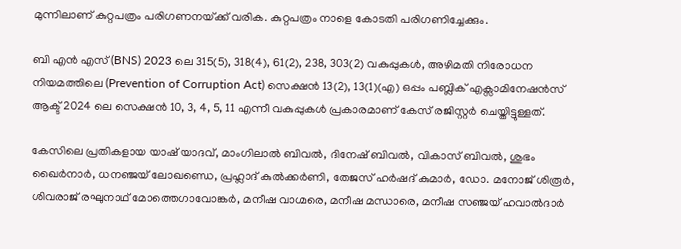മുന്നിലാണ് കുറ്റപത്രം പരിഗണനയ്‌ക്ക് വരിക. കുറ്റപത്രം നാളെ കോടതി പരിഗണിച്ചേക്കും.

ബി എൻ എസ് (BNS) 2023 ലെ 315(5), 318(4), 61(2), 238, 303(2) വകുപ്പുകൾ, അഴിമതി നിരോധന നിയമത്തിലെ (Prevention of Corruption Act) സെക്ഷൻ 13(2), 13(1)(എ) ഒപ്പം പബ്ലിക് എക്സാമിനേഷൻസ് ആക്ട് 2024 ലെ സെക്ഷൻ 10, 3, 4, 5, 11 എന്നീ വകുപ്പുകൾ പ്രകാരമാണ് കേസ് രജിസ്റ്റർ ചെയ്തിട്ടുള്ളത്.

കേസിലെ പ്രതികളായ യാഷ് യാദവ്, മാംഗിലാൽ ബിവൽ, ദിനേഷ് ബിവൽ, വികാസ് ബിവൽ, ശുഭം ഖൈർനാർ, ധനഞ്ജയ് ലോഖണ്ഡെ, പ്രഹ്ലാദ് കുൽക്കർണി, തേജസ് ഹർഷദ് കുമാർ, ഡോ. മനോജ് ശിരൂർ, ശിവരാജ് രഘുനാഥ് മോത്തെഗാവോങ്കർ, മനീഷ വാഗ്മരെ, മനീഷ മന്ധാരെ, മനീഷ സഞ്ജയ് ഹവാൽദാർ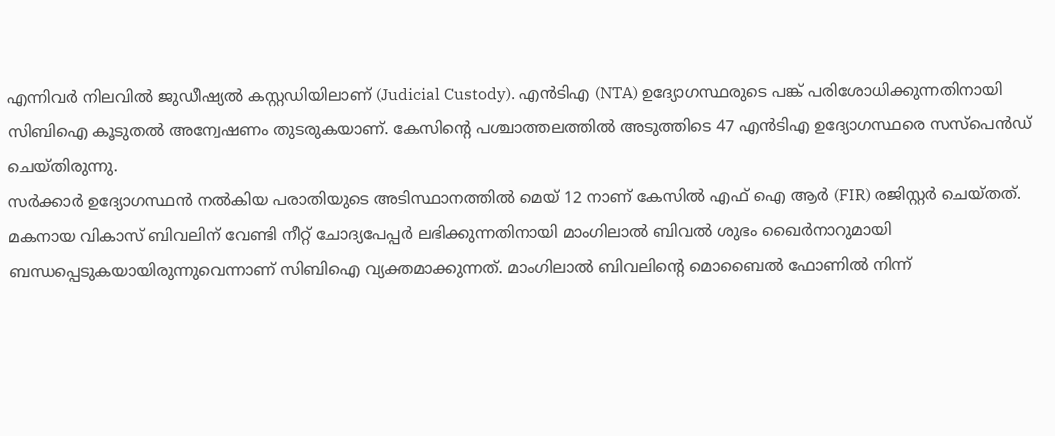എന്നിവർ നിലവിൽ ജുഡീഷ്യൽ കസ്റ്റഡിയിലാണ് (Judicial Custody). എൻടിഎ (NTA) ഉദ്യോഗസ്ഥരുടെ പങ്ക് പരിശോധിക്കുന്നതിനായി സിബിഐ കൂടുതൽ അന്വേഷണം തുടരുകയാണ്. കേസിന്റെ പശ്ചാത്തലത്തിൽ അടുത്തിടെ 47 എൻടിഎ ഉദ്യോഗസ്ഥരെ സസ്പെൻഡ് ചെയ്തിരുന്നു.
സർക്കാർ ഉദ്യോഗസ്ഥൻ നൽകിയ പരാതിയുടെ അടിസ്ഥാനത്തിൽ മെയ് 12 നാണ് കേസിൽ എഫ് ഐ ആർ (FIR) രജിസ്റ്റർ ചെയ്തത്. മകനായ വികാസ് ബിവലിന് വേണ്ടി നീറ്റ് ചോദ്യപേപ്പർ ലഭിക്കുന്നതിനായി മാംഗിലാൽ ബിവൽ ശുഭം ഖൈർനാറുമായി ബന്ധപ്പെടുകയായിരുന്നുവെന്നാണ് സിബിഐ വ്യക്തമാക്കുന്നത്. മാംഗിലാൽ ബിവലിന്റെ മൊബൈൽ ഫോണിൽ നിന്ന്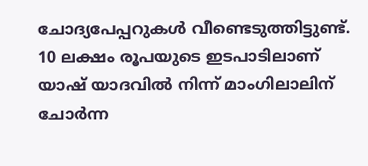ചോദ്യപേപ്പറുകൾ വീണ്ടെടുത്തിട്ടുണ്ട്. 10 ലക്ഷം രൂപയുടെ ഇടപാടിലാണ് യാഷ് യാദവിൽ നിന്ന് മാംഗിലാലിന് ചോർന്ന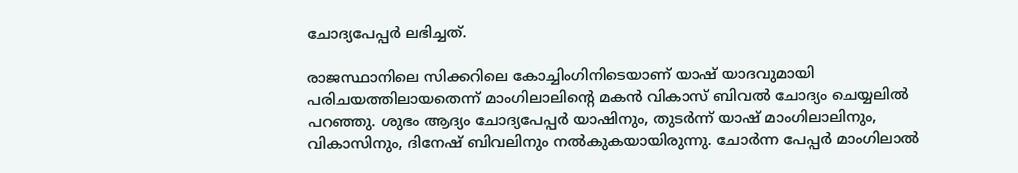ചോദ്യപേപ്പർ ലഭിച്ചത്.

രാജസ്ഥാനിലെ സിക്കറിലെ കോച്ചിംഗിനിടെയാണ് യാഷ് യാദവുമായി പരിചയത്തിലായതെന്ന് മാംഗിലാലിന്റെ മകൻ വികാസ് ബിവൽ ചോദ്യം ചെയ്യലിൽ പറഞ്ഞു. ശുഭം ആദ്യം ചോദ്യപേപ്പർ യാഷിനും, തുടർന്ന് യാഷ് മാംഗിലാലിനും, വികാസിനും, ദിനേഷ് ബിവലിനും നൽകുകയായിരുന്നു. ചോർന്ന പേപ്പർ മാംഗിലാൽ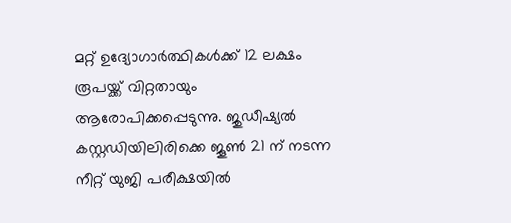മറ്റ് ഉദ്യോഗാർത്ഥികൾക്ക് 12 ലക്ഷം രൂപയ്ക്ക് വിറ്റതായും ആരോപിക്കപ്പെടുന്നു. ജുഡീഷ്യൽ കസ്റ്റഡിയിലിരിക്കെ ജൂൺ 21 ന് നടന്ന നീറ്റ് യുജി പരീക്ഷയിൽ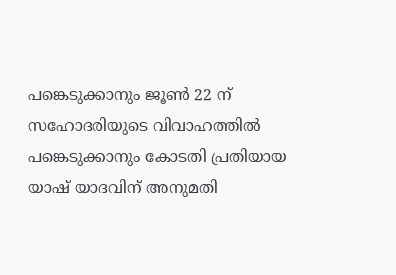പങ്കെടുക്കാനും ജൂൺ 22 ന് സഹോദരിയുടെ വിവാഹത്തിൽ പങ്കെടുക്കാനും കോടതി പ്രതിയായ യാഷ് യാദവിന് അനുമതി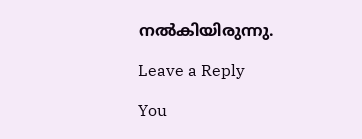നൽകിയിരുന്നു.

Leave a Reply

You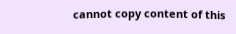cannot copy content of this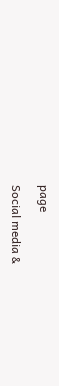page

Social media &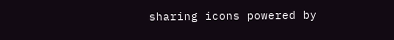sharing icons powered by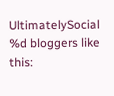UltimatelySocial
%d bloggers like this: